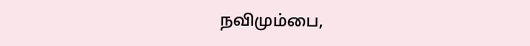நவிமும்பை,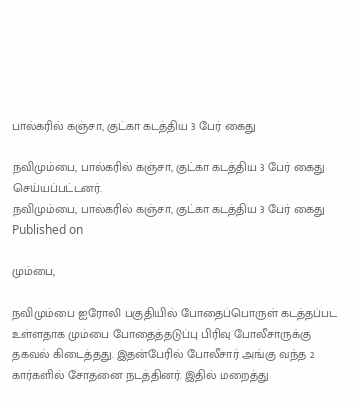பால்கரில் கஞ்சா, குட்கா கடத்திய 3 பேர் கைது

நவிமும்பை, பால்கரில் கஞ்சா, குட்கா கடத்திய 3 பேர் கைது செய்யப்பட்டனர்.
நவிமும்பை, பால்கரில் கஞ்சா, குட்கா கடத்திய 3 பேர் கைது
Published on

மும்பை,

நவிமும்பை ஐரோலி பகுதியில் போதைப்பொருள் கடத்தப்பட உள்ளதாக மும்பை போதைத்தடுப்பு பிரிவு போலீசாருக்கு தகவல் கிடைத்தது. இதன்பேரில் போலீசார் அங்கு வந்த 2 கார்களில் சோதனை நடத்தினர். இதில் மறைத்து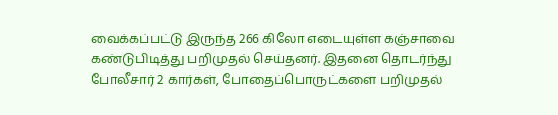வைக்கப்பட்டு இருந்த 266 கிலோ எடையுள்ள கஞ்சாவை கண்டுபிடித்து பறிமுதல் செய்தனர். இதனை தொடர்ந்து போலீசார் 2 கார்கள், போதைப்பொருட்களை பறிமுதல்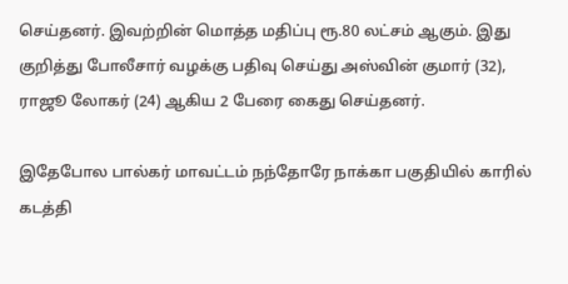செய்தனர். இவற்றின் மொத்த மதிப்பு ரூ.80 லட்சம் ஆகும். இது குறித்து போலீசார் வழக்கு பதிவு செய்து அஸ்வின் குமார் (32), ராஜூ லோகர் (24) ஆகிய 2 பேரை கைது செய்தனர்.

இதேபோல பால்கர் மாவட்டம் நந்தோரே நாக்கா பகுதியில் காரில் கடத்தி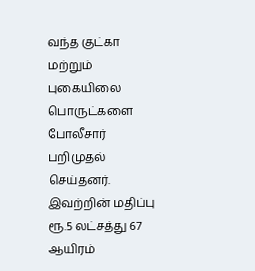வந்த குட்கா மற்றும் புகையிலை பொருட்களை போலீசார் பறிமுதல் செய்தனர். இவற்றின் மதிப்பு ரூ.5 லட்சத்து 67 ஆயிரம்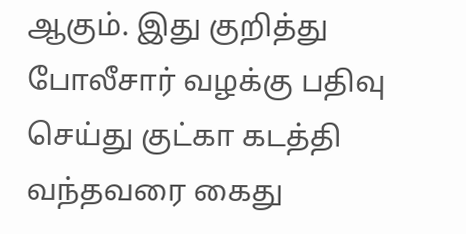ஆகும். இது குறித்து போலீசார் வழக்கு பதிவு செய்து குட்கா கடத்தி வந்தவரை கைது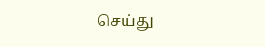செய்து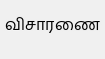விசாரணை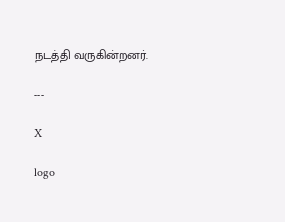நடத்தி வருகின்றனர்.

---

X

logo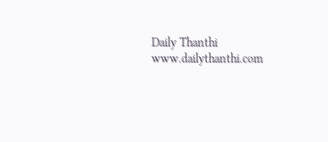Daily Thanthi
www.dailythanthi.com